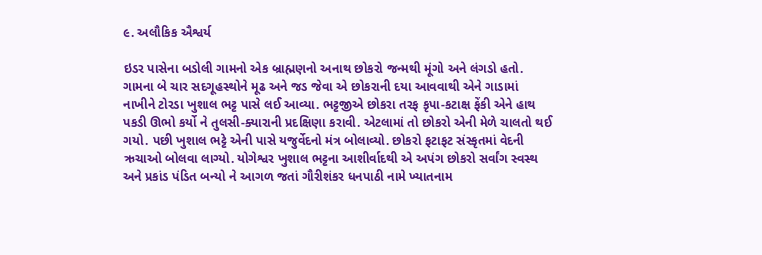૯. અલૌકિક ઐશ્વર્ય

ઇડર પાસેના બડોલી ગામનો એક બ્રાહ્મણનો અનાથ છોકરો જન્મથી મૂંગો અને લંગડો હતો. ગામના બે ચાર સદગૂહસ્થોને મૂઢ અને જડ જેવા એ છોકરાની દયા આવવાથી એને ગાડામાં નાખીને ટોરડા ખુશાલ ભટ્ટ પાસે લઈ આવ્યા. ભટ્ટજીએ છોકરા તરફ કૃપા-કટાક્ષ ફેંકી એને હાથ પકડી ઊભો કર્યો ને તુલસી-ક્યારાની પ્રદક્ષિણા કરાવી. એટલામાં તો છોકરો એની મેળે ચાલતો થઈ ગયો. પછી ખુશાલ ભટ્ટે એની પાસે યજુર્વેદનો મંત્ર બોલાવ્યો. છોકરો ફટાફટ સંસ્કૃતમાં વેદની ઋચાઓ બોલવા લાગ્યો. યોગેશ્વર ખુશાલ ભટ્ટના આશીર્વાદથી એ અપંગ છોકરો સર્વાંગ સ્વસ્થ અને પ્રકાંડ પંડિત બન્યો ને આગળ જતાં ગૌરીશંકર ધનપાઠી નામે ખ્યાતનામ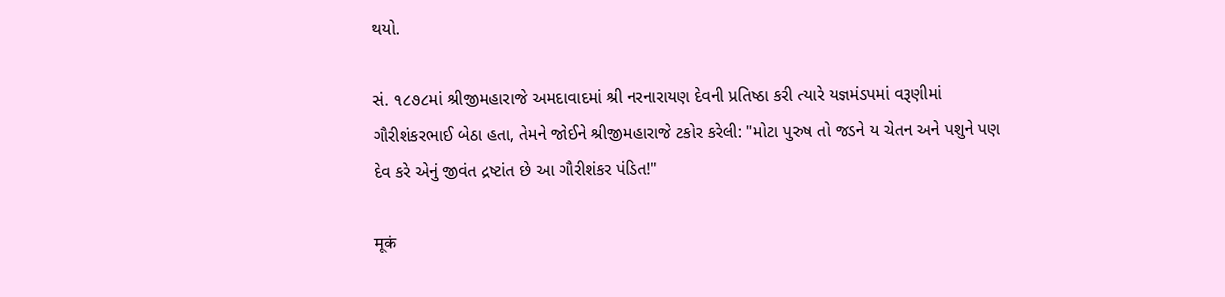થયો.

સં. ૧૮૭૮માં શ્રીજીમહારાજે અમદાવાદમાં શ્રી નરનારાયણ દેવની પ્રતિષ્ઠા કરી ત્યારે યજ્ઞમંડપમાં વરૂણીમાં ગૌરીશંકરભાઈ બેઠા હતા, તેમને જોઈને શ્રીજીમહારાજે ટકોર કરેલી: "મોટા પુરુષ તો જડને ય ચેતન અને પશુને પણ દેવ કરે એનું જીવંત દ્રષ્ટાંત છે આ ગૌરીશંકર પંડિત!"

मूकं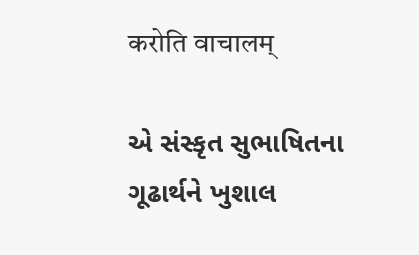करोति वाचालम्

એ સંસ્કૃત સુભાષિતના ગૂઢાર્થને ખુશાલ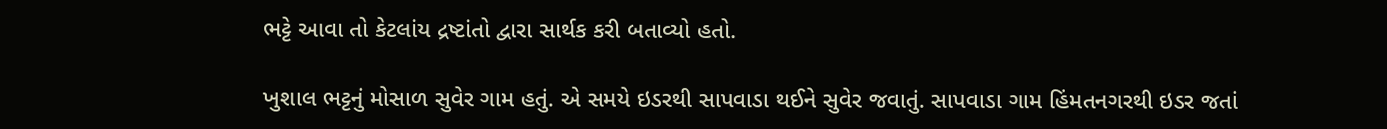ભટ્ટે આવા તો કેટલાંય દ્રષ્ટાંતો દ્વારા સાર્થક કરી બતાવ્યો હતો.

ખુશાલ ભટ્ટનું મોસાળ સુવેર ગામ હતું. એ સમયે ઇડરથી સાપવાડા થઈને સુવેર જવાતું. સાપવાડા ગામ હિંમતનગરથી ઇડર જતાં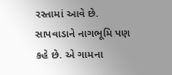રસ્તામાં આવે છે. સાપવાડાને નાગભૂમિ પણ કહે છે. એ ગામના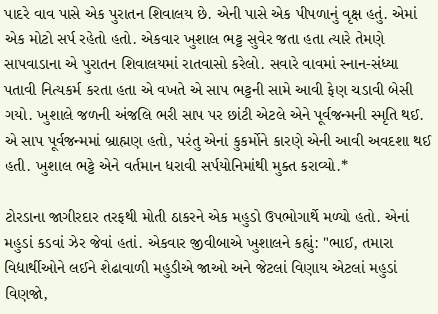પાદરે વાવ પાસે એક પુરાતન શિવાલય છે. એની પાસે એક પીપળાનું વૃક્ષ હતું. એમાં એક મોટો સર્પ રહેતો હતો. એકવાર ખુશાલ ભટ્ટ સુવેર જતા હતા ત્યારે તેમણે સાપવાડાના એ પુરાતન શિવાલયમાં રાતવાસો કરેલો. સવારે વાવમાં સ્નાન-સંધ્યા પતાવી નિત્યકર્મ કરતા હતા એ વખતે એ સાપ ભટ્ટની સામે આવી ફેણ ચડાવી બેસી ગયો. ખુશાલે જળની અંજલિ ભરી સાપ પર છાંટી એટલે એને પૂર્વજન્મની સ્મૃતિ થઈ. એ સાપ પૂર્વજન્મમાં બ્રાહ્મણ હતો, પરંતુ એનાં કુકર્મોને કારણે એની આવી અવદશા થઈ હતી. ખુશાલ ભટ્ટે એને વર્તમાન ધરાવી સર્પયોનિમાંથી મુક્ત કરાવ્યો.*

ટોરડાના જાગીરદાર તરફથી મોતી ઠાકરને એક મહુડો ઉપભોગાર્થે મળ્યો હતો. એનાં મહુડાં કડવાં ઝેર જેવાં હતાં. એકવાર જીવીબાએ ખુશાલને કહ્યું: "ભાઈ, તમારા વિદ્યાર્થીઓને લઈને શેઢાવાળી મહુડીએ જાઓ અને જેટલાં વિણાય એટલાં મહુડાં વિણજો,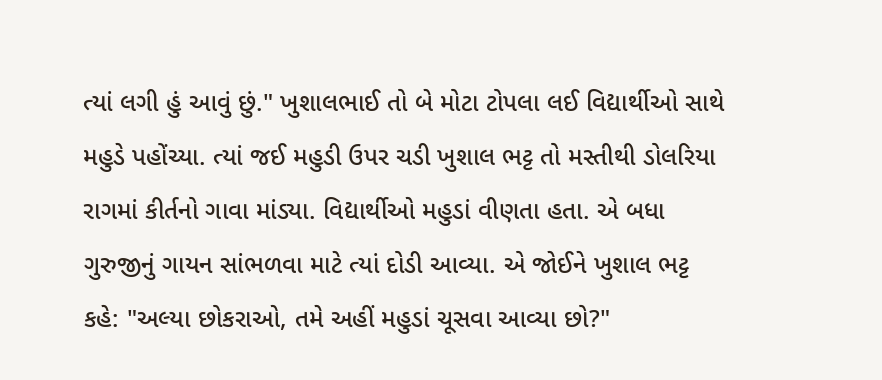ત્યાં લગી હું આવું છું." ખુશાલભાઈ તો બે મોટા ટોપલા લઈ વિદ્યાર્થીઓ સાથે મહુડે પહોંચ્યા. ત્યાં જઈ મહુડી ઉપર ચડી ખુશાલ ભટ્ટ તો મસ્તીથી ડોલરિયા રાગમાં કીર્તનો ગાવા માંડ્યા. વિદ્યાર્થીઓ મહુડાં વીણતા હતા. એ બધા ગુરુજીનું ગાયન સાંભળવા માટે ત્યાં દોડી આવ્યા. એ જોઈને ખુશાલ ભટ્ટ કહે: "અલ્યા છોકરાઓ, તમે અહીં મહુડાં ચૂસવા આવ્યા છો?"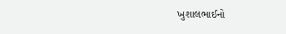ખુશાલભાઈનો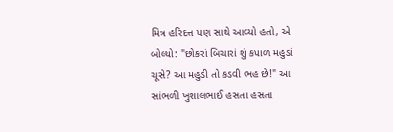મિત્ર હરિદત્ત પણ સાથે આવ્યો હતો, એ બોલ્યો: "છોકરાં બિચારાં શું કપાળ મહુડાં ચૂસે? આ મહુડી તો કડવી ભહ છે!" આ સાંભળી ખુશાલભાઈ હસતા હસતા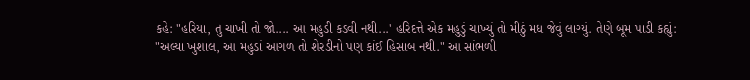કહે: "હરિયા, તુ ચાખી તો જો.... આ મહુડી કડવી નથી...' હરિદત્તે એક મહુડું ચાખ્યું તો મીઠું મધ જેવું લાગ્યું. તેણે બૂમ પાડી કહ્યું: "અલ્યા ખુશાલ, આ મહુડાં આગળ તો શેરડીનો પણ કાંઈ હિસાબ નથી." આ સાંભળી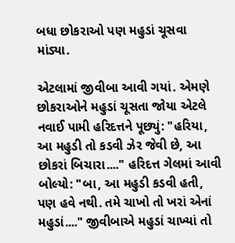બધા છોકરાઓ પણ મહુડાં ચૂસવા માંડ્યા.

એટલામાં જીવીબા આવી ગયાં. એમણે છોકરાઓને મહુડાં ચૂસતા જોયા એટલે નવાઈ પામી હરિદત્તને પૂછ્યું: "હરિયા, આ મહુડી તો કડવી ઝેર જેવી છે, આ છોકરાં બિચારા...." હરિદત્ત ગેલમાં આવી બોલ્યો: "બા, આ મહુડી કડવી હતી, પણ હવે નથી. તમે ચાખો તો ખરાં એનાં મહુડાં...." જીવીબાએ મહુડાં ચાખ્યાં તો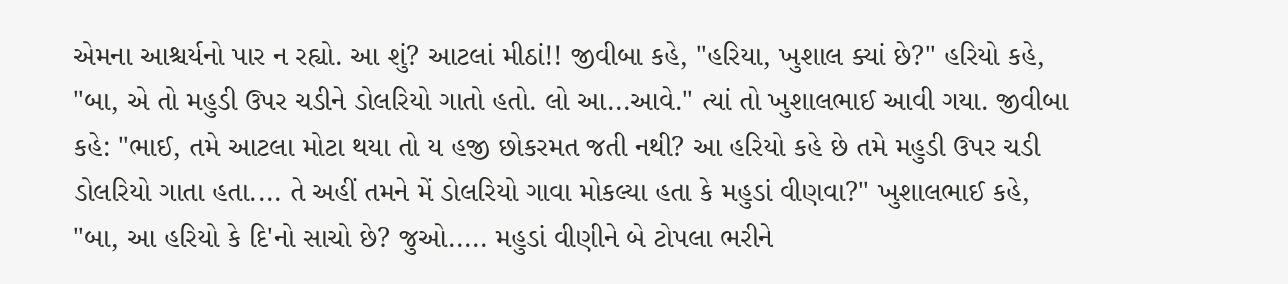એમના આશ્ચર્યનો પાર ન રહ્યો. આ શું? આટલાં મીઠાં!! જીવીબા કહે, "હરિયા, ખુશાલ ક્યાં છે?" હરિયો કહે, "બા, એ તો મહુડી ઉપર ચડીને ડોલરિયો ગાતો હતો. લો આ...આવે." ત્યાં તો ખુશાલભાઈ આવી ગયા. જીવીબા કહે: "ભાઈ, તમે આટલા મોટા થયા તો ય હજી છોકરમત જતી નથી? આ હરિયો કહે છે તમે મહુડી ઉપર ચડી ડોલરિયો ગાતા હતા.... તે અહીં તમને મેં ડોલરિયો ગાવા મોકલ્યા હતા કે મહુડાં વીણવા?" ખુશાલભાઈ કહે, "બા, આ હરિયો કે દિ'નો સાચો છે? જુઓ..... મહુડાં વીણીને બે ટોપલા ભરીને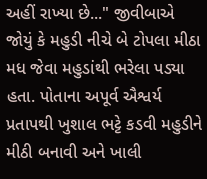અહીં રાખ્યા છે..." જીવીબાએ જોયું કે મહુડી નીચે બે ટોપલા મીઠા મધ જેવા મહુડાંથી ભરેલા પડ્યા હતા. પોતાના અપૂર્વ ઐશ્વર્ય પ્રતાપથી ખુશાલ ભટ્ટે કડવી મહુડીને મીઠી બનાવી અને ખાલી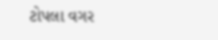ટોપલા વગર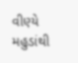વીણ્યે મહુડાંથી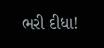ભરી દીધા!